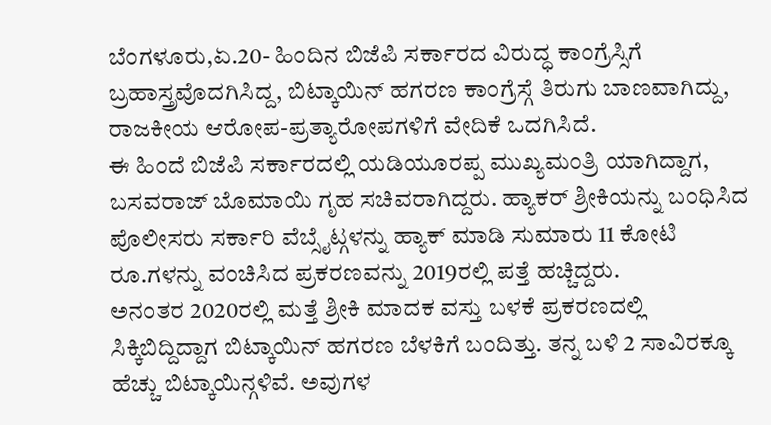ಬೆಂಗಳೂರು,ಏ.20- ಹಿಂದಿನ ಬಿಜೆಪಿ ಸರ್ಕಾರದ ವಿರುದ್ಧ ಕಾಂಗ್ರೆಸ್ಸಿಗೆ ಬ್ರಹಾಸ್ತ್ರವೊದಗಿಸಿದ್ದ, ಬಿಟ್ಕಾಯಿನ್ ಹಗರಣ ಕಾಂಗ್ರೆಸ್ಗೆ ತಿರುಗು ಬಾಣವಾಗಿದ್ದು, ರಾಜಕೀಯ ಆರೋಪ-ಪ್ರತ್ಯಾರೋಪಗಳಿಗೆ ವೇದಿಕೆ ಒದಗಿಸಿದೆ.
ಈ ಹಿಂದೆ ಬಿಜೆಪಿ ಸರ್ಕಾರದಲ್ಲಿ ಯಡಿಯೂರಪ್ಪ ಮುಖ್ಯಮಂತ್ರಿ ಯಾಗಿದ್ದಾಗ, ಬಸವರಾಜ್ ಬೊಮಾಯಿ ಗೃಹ ಸಚಿವರಾಗಿದ್ದರು. ಹ್ಯಾಕರ್ ಶ್ರೀಕಿಯನ್ನು ಬಂಧಿಸಿದ ಪೊಲೀಸರು ಸರ್ಕಾರಿ ವೆಬ್ಸೈಟ್ಗಳನ್ನು ಹ್ಯಾಕ್ ಮಾಡಿ ಸುಮಾರು 11 ಕೋಟಿ ರೂ.ಗಳನ್ನು ವಂಚಿಸಿದ ಪ್ರಕರಣವನ್ನು 2019ರಲ್ಲಿ ಪತ್ತೆ ಹಚ್ಚಿದ್ದರು.
ಅನಂತರ 2020ರಲ್ಲಿ ಮತ್ತೆ ಶ್ರೀಕಿ ಮಾದಕ ವಸ್ತು ಬಳಕೆ ಪ್ರಕರಣದಲ್ಲಿ ಸಿಕ್ಕಿಬಿದ್ದಿದ್ದಾಗ ಬಿಟ್ಕಾಯಿನ್ ಹಗರಣ ಬೆಳಕಿಗೆ ಬಂದಿತ್ತು. ತನ್ನ ಬಳಿ 2 ಸಾವಿರಕ್ಕೂ ಹೆಚ್ಚು ಬಿಟ್ಕಾಯಿನ್ಗಳಿವೆ. ಅವುಗಳ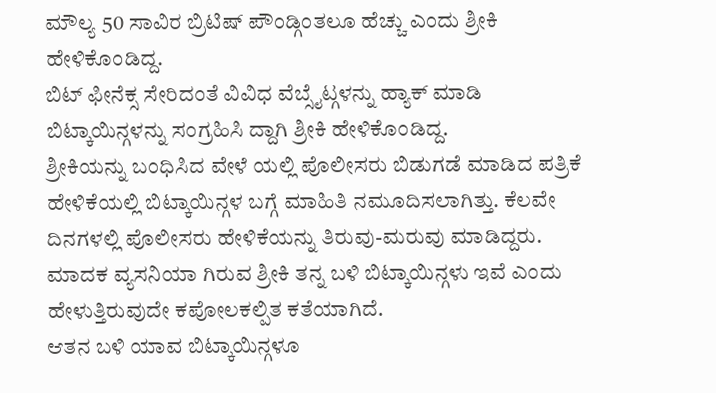ಮೌಲ್ಯ 50 ಸಾವಿರ ಬ್ರಿಟಿಷ್ ಪೌಂಡ್ಗಿಂತಲೂ ಹೆಚ್ಚು ಎಂದು ಶ್ರೀಕಿ ಹೇಳಿಕೊಂಡಿದ್ದ.
ಬಿಟ್ ಫೀನೆಕ್ಸ ಸೇರಿದಂತೆ ವಿವಿಧ ವೆಬ್ಸೈಟ್ಗಳನ್ನು ಹ್ಯಾಕ್ ಮಾಡಿ ಬಿಟ್ಕಾಯಿನ್ಗಳನ್ನು ಸಂಗ್ರಹಿಸಿ ದ್ದಾಗಿ ಶ್ರೀಕಿ ಹೇಳಿಕೊಂಡಿದ್ದ.
ಶ್ರೀಕಿಯನ್ನು ಬಂಧಿಸಿದ ವೇಳೆ ಯಲ್ಲಿ ಪೊಲೀಸರು ಬಿಡುಗಡೆ ಮಾಡಿದ ಪತ್ರಿಕೆ ಹೇಳಿಕೆಯಲ್ಲಿ ಬಿಟ್ಕಾಯಿನ್ಗಳ ಬಗ್ಗೆ ಮಾಹಿತಿ ನಮೂದಿಸಲಾಗಿತ್ತು. ಕೆಲವೇ ದಿನಗಳಲ್ಲಿ ಪೊಲೀಸರು ಹೇಳಿಕೆಯನ್ನು ತಿರುವು-ಮರುವು ಮಾಡಿದ್ದರು. ಮಾದಕ ವ್ಯಸನಿಯಾ ಗಿರುವ ಶ್ರೀಕಿ ತನ್ನ ಬಳಿ ಬಿಟ್ಕಾಯಿನ್ಗಳು ಇವೆ ಎಂದು ಹೇಳುತ್ತಿರುವುದೇ ಕಪೋಲಕಲ್ಪಿತ ಕತೆಯಾಗಿದೆ.
ಆತನ ಬಳಿ ಯಾವ ಬಿಟ್ಕಾಯಿನ್ಗಳೂ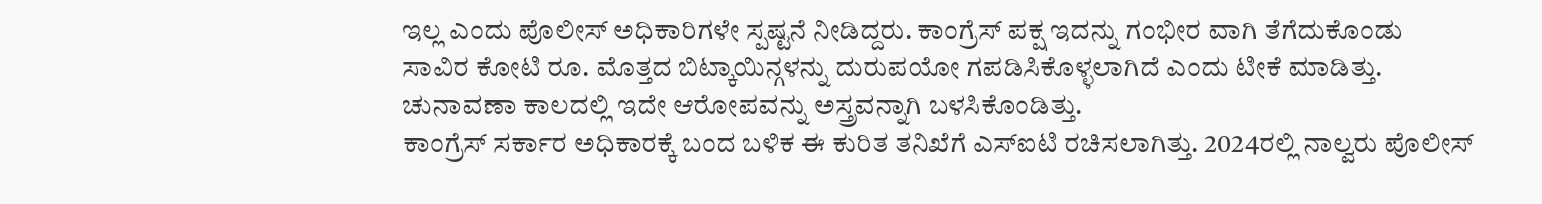ಇಲ್ಲ ಎಂದು ಪೊಲೀಸ್ ಅಧಿಕಾರಿಗಳೇ ಸ್ಪಷ್ಟನೆ ನೀಡಿದ್ದರು. ಕಾಂಗ್ರೆಸ್ ಪಕ್ಷ ಇದನ್ನು ಗಂಭೀರ ವಾಗಿ ತೆಗೆದುಕೊಂಡು ಸಾವಿರ ಕೋಟಿ ರೂ. ಮೊತ್ತದ ಬಿಟ್ಕಾಯಿನ್ಗಳನ್ನು ದುರುಪಯೋ ಗಪಡಿಸಿಕೊಳ್ಳಲಾಗಿದೆ ಎಂದು ಟೀಕೆ ಮಾಡಿತ್ತು. ಚುನಾವಣಾ ಕಾಲದಲ್ಲಿ ಇದೇ ಆರೋಪವನ್ನು ಅಸ್ತ್ರವನ್ನಾಗಿ ಬಳಸಿಕೊಂಡಿತ್ತು.
ಕಾಂಗ್ರೆಸ್ ಸರ್ಕಾರ ಅಧಿಕಾರಕ್ಕೆ ಬಂದ ಬಳಿಕ ಈ ಕುರಿತ ತನಿಖೆಗೆ ಎಸ್ಐಟಿ ರಚಿಸಲಾಗಿತ್ತು. 2024ರಲ್ಲಿ ನಾಲ್ವರು ಪೊಲೀಸ್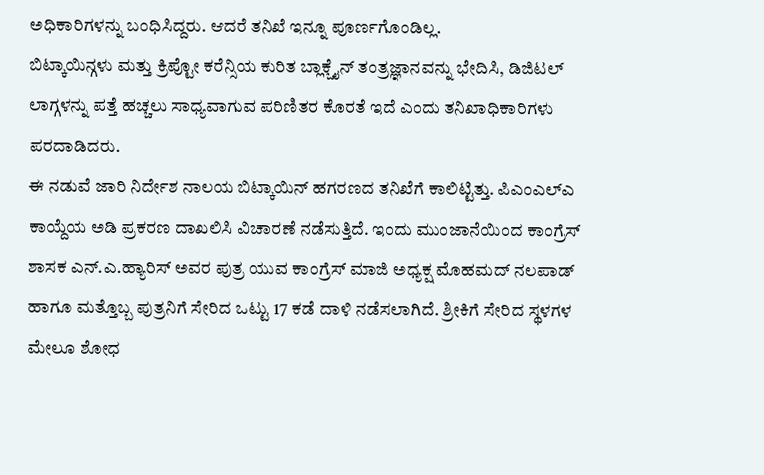ಅಧಿಕಾರಿಗಳನ್ನು ಬಂಧಿಸಿದ್ದರು. ಆದರೆ ತನಿಖೆ ಇನ್ನೂ ಪೂರ್ಣಗೊಂಡಿಲ್ಲ.
ಬಿಟ್ಕಾಯಿನ್ಗಳು ಮತ್ತು ಕ್ರಿಪ್ಟೋ ಕರೆನ್ಸಿಯ ಕುರಿತ ಬ್ಲಾಕ್ಚೈನ್ ತಂತ್ರಜ್ಞಾನವನ್ನು ಭೇದಿಸಿ, ಡಿಜಿಟಲ್ ಲಾಗ್ಗಳನ್ನು ಪತ್ತೆ ಹಚ್ಚಲು ಸಾಧ್ಯವಾಗುವ ಪರಿಣಿತರ ಕೊರತೆ ಇದೆ ಎಂದು ತನಿಖಾಧಿಕಾರಿಗಳು ಪರದಾಡಿದರು.
ಈ ನಡುವೆ ಜಾರಿ ನಿರ್ದೇಶ ನಾಲಯ ಬಿಟ್ಕಾಯಿನ್ ಹಗರಣದ ತನಿಖೆಗೆ ಕಾಲಿಟ್ಟಿತ್ತು. ಪಿಎಂಎಲ್ಎ ಕಾಯ್ದೆಯ ಅಡಿ ಪ್ರಕರಣ ದಾಖಲಿಸಿ ವಿಚಾರಣೆ ನಡೆಸುತ್ತಿದೆ. ಇಂದು ಮುಂಜಾನೆಯಿಂದ ಕಾಂಗ್ರೆಸ್ ಶಾಸಕ ಎನ್.ಎ.ಹ್ಯಾರಿಸ್ ಅವರ ಪುತ್ರ ಯುವ ಕಾಂಗ್ರೆಸ್ ಮಾಜಿ ಅಧ್ಯಕ್ಷ ಮೊಹಮದ್ ನಲಪಾಡ್ ಹಾಗೂ ಮತ್ತೊಬ್ಬ ಪುತ್ರನಿಗೆ ಸೇರಿದ ಒಟ್ಟು 17 ಕಡೆ ದಾಳಿ ನಡೆಸಲಾಗಿದೆ. ಶ್ರೀಕಿಗೆ ಸೇರಿದ ಸ್ಥಳಗಳ ಮೇಲೂ ಶೋಧ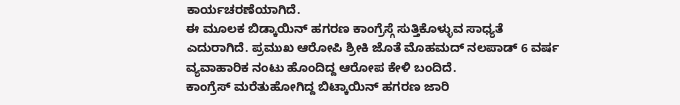ಕಾರ್ಯಚರಣೆಯಾಗಿದೆ.
ಈ ಮೂಲಕ ಬಿಡ್ಕಾಯಿನ್ ಹಗರಣ ಕಾಂಗ್ರೆಸ್ಗೆ ಸುತ್ತಿಕೊಳ್ಳುವ ಸಾಧ್ಯತೆ ಎದುರಾಗಿದೆ. ಪ್ರಮುಖ ಆರೋಪಿ ಶ್ರೀಕಿ ಜೊತೆ ಮೊಹಮದ್ ನಲಪಾಡ್ 6 ವರ್ಷ ವ್ಯವಾಹಾರಿಕ ನಂಟು ಹೊಂದಿದ್ದ ಆರೋಪ ಕೇಳಿ ಬಂದಿದೆ.
ಕಾಂಗ್ರೆಸ್ ಮರೆತುಹೋಗಿದ್ದ ಬಿಟ್ಕಾಯಿನ್ ಹಗರಣ ಜಾರಿ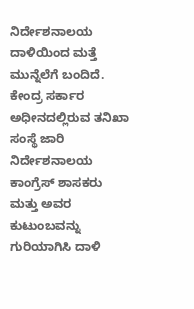ನಿರ್ದೇಶನಾಲಯ ದಾಳಿಯಿಂದ ಮತ್ತೆ ಮುನ್ನೆಲೆಗೆ ಬಂದಿದೆ. ಕೇಂದ್ರ ಸರ್ಕಾರ ಅಧೀನದಲ್ಲಿರುವ ತನಿಖಾ ಸಂಸ್ಥೆ ಜಾರಿ ನಿರ್ದೇಶನಾಲಯ ಕಾಂಗ್ರೆಸ್ ಶಾಸಕರು ಮತ್ತು ಅವರ ಕುಟುಂಬವನ್ನು ಗುರಿಯಾಗಿಸಿ ದಾಳಿ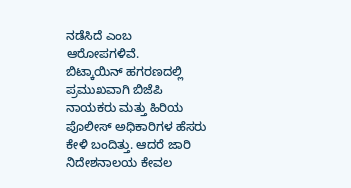ನಡೆಸಿದೆ ಎಂಬ ಆರೋಪಗಳಿವೆ.
ಬಿಟ್ಕಾಯಿನ್ ಹಗರಣದಲ್ಲಿ ಪ್ರಮುಖವಾಗಿ ಬಿಜೆಪಿ ನಾಯಕರು ಮತ್ತು ಹಿರಿಯ ಪೊಲೀಸ್ ಅಧಿಕಾರಿಗಳ ಹೆಸರು ಕೇಳಿ ಬಂದಿತ್ತು. ಆದರೆ ಜಾರಿ ನಿದೇಶನಾಲಯ ಕೇವಲ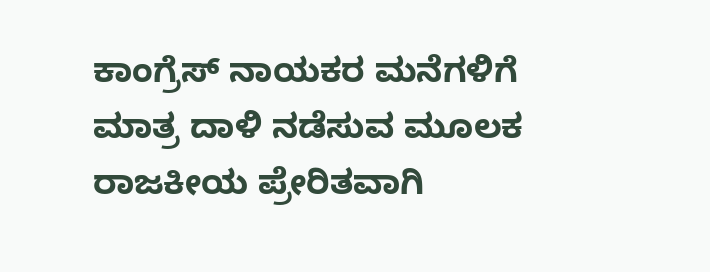ಕಾಂಗ್ರೆಸ್ ನಾಯಕರ ಮನೆಗಳಿಗೆ ಮಾತ್ರ ದಾಳಿ ನಡೆಸುವ ಮೂಲಕ ರಾಜಕೀಯ ಪ್ರೇರಿತವಾಗಿ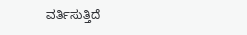ವರ್ತಿಸುತ್ತಿದೆ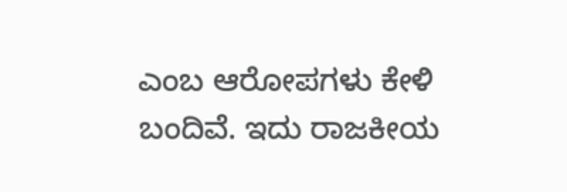ಎಂಬ ಆರೋಪಗಳು ಕೇಳಿ ಬಂದಿವೆ. ಇದು ರಾಜಕೀಯ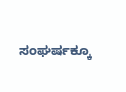ಸಂಘರ್ಷಕ್ಕೂ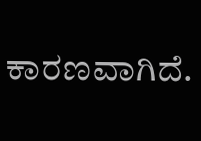ಕಾರಣವಾಗಿದೆ.